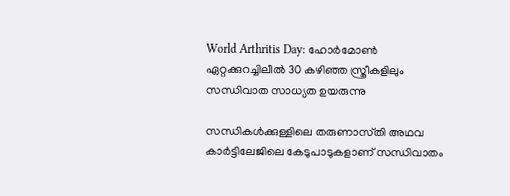World Arthritis Day: ഹോര്‍മോണ്‍ ഏറ്റക്കുറച്ചിലീൽ 30 കഴിഞ്ഞ സ്ത്രീകളിലും സന്ധിവാത സാധ്യത ഉയരുന്നു

സന്ധികൾക്കുള്ളിലെ തരുണാസ്‌തി അഥവ കാർട്ടിലേജിലെ കേടുപാടുകളാണ് സന്ധിവാതം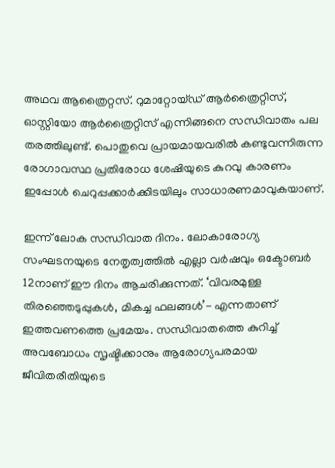അഥവ ആത്രൈറ്റസ്. റുമാറ്റോയ്ഡ് ആര്‍ത്രൈറ്റിസ്, ഓസ്റ്റിയോ ആര്‍ത്രൈറ്റിസ് എന്നിങ്ങനെ സന്ധിവാതം പല തരത്തിലുണ്ട്. പൊതുവെ പ്രായമായവരില്‍ കണ്ടുവന്നിരുന്ന രോഗാവസ്ഥ പ്രതിരോധ ശേഷിയുടെ കുറവു കാരണം ഇപ്പോൾ ചെറുപ്പക്കാര്‍ക്കിടയിലും സാധാരണമാവുകയാണ്.

ഇന്ന് ലോക സന്ധിവാത ദിനം. ലോകാരോഗ്യ സംഘടനയുടെ നേതൃത്വത്തിൽ എല്ലാ വര്‍ഷവും ഒക്ടോബര്‍ 12നാണ് ഈ ദിനം ആചരിക്കുന്നത്. ‘വിവരമുള്ള തിരഞ്ഞെടുപ്പുകൾ, മികച്ച ഫലങ്ങൾ’- എന്നതാണ് ഇത്തവണത്തെ പ്രമേയം. സന്ധിവാതത്തെ കുറിച്ച് അവബോധം സൃഷ്ടിക്കാനും ആരോഗ്യപരമായ ജീവിതരീതിയുടെ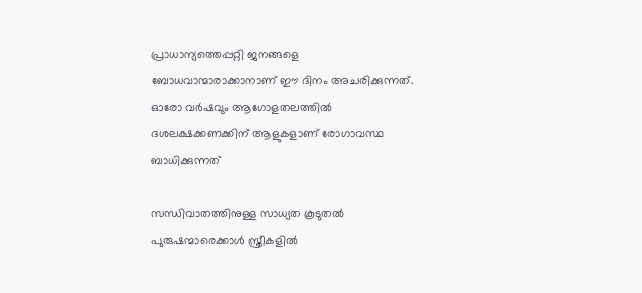പ്രാധാന്യത്തെപ്പറ്റി ജനങ്ങളെ ബോധവാന്മാരാക്കാനാണ് ഈ ദിനം അചരിക്കുന്നത്. ഓരോ വർഷവും ആഗോളതലത്തിൽ ദശലക്ഷക്കണക്കിന് ആളുകളാണ് രോഗാവസ്ഥ ബാധിക്കുന്നത്

സന്ധിവാതത്തിനുള്ള സാധ്യത കൂടുതൽ പുരുഷന്മാരെക്കാൾ സ്ത്രീകളിൽ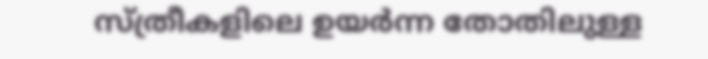സ്ത്രീകളിലെ ഉയര്‍ന്ന തോതിലുള്ള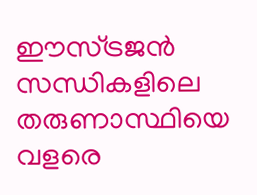ഈസ്ട്രജന്‍ സന്ധികളിലെ തരുണാസ്ഥിയെ വളരെ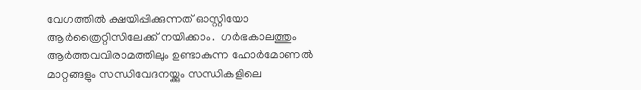വേഗത്തില്‍ ക്ഷയിപ്പിക്കുന്നത് ഓസ്റ്റിയോ ആര്‍ത്രൈറ്റിസിലേക്ക് നയിക്കാം.  ഗര്‍ഭകാലത്തും ആര്‍ത്തവവിരാമത്തിലും ഉണ്ടാകുന്ന ഹോര്‍മോണല്‍ മാറ്റങ്ങളും സന്ധിവേദനയ്ക്കും സന്ധികളിലെ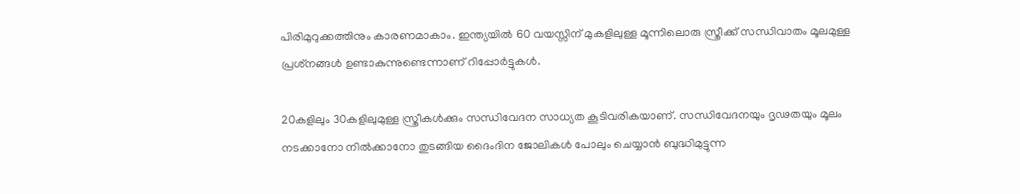പിരിമുറുക്കത്തിനും കാരണമാകാം. ഇന്ത്യയില്‍ 60 വയസ്സിന് മുകളിലുള്ള മൂന്നിലൊരു സ്ത്രീക്ക് സന്ധിവാതം മൂലമുള്ള പ്രശ്‌നങ്ങള്‍ ഉണ്ടാകുന്നുണ്ടെന്നാണ് റിപ്പോർട്ടുകൾ.

20കളിലും 30കളിലുമുള്ള സ്ത്രീകള്‍ക്കും സന്ധിവേദന സാധ്യത കൂടിവരികയാണ്. സന്ധിവേദനയും ദൃഢതയും മൂലം നടക്കാനോ നിൽക്കാനോ തുടങ്ങിയ ദൈംദിന ജോലികൾ പോലും ചെയ്യാൻ ബുദ്ധിമുട്ടുന്ന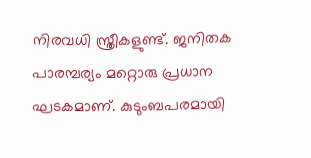നിരവധി സ്ത്രീകളുണ്ട്. ജനിതക പാരമ്പര്യം മറ്റൊരു പ്രധാന ഘടകമാണ്. കുടുംബപരമായി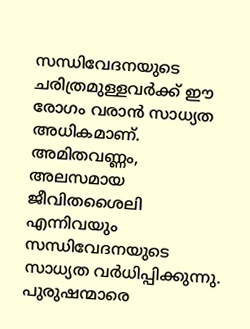സന്ധിവേദനയുടെ ചരിത്രമുള്ളവര്‍ക്ക് ഈ രോഗം വരാന്‍ സാധ്യത അധികമാണ്. അമിതവണ്ണം, അലസമായ ജീവിതശൈലി  എന്നിവയും സന്ധിവേദനയുടെ സാധ്യത വര്‍ധിപ്പിക്കുന്നു. പുരുഷന്മാരെ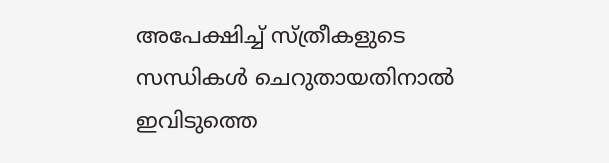അപേക്ഷിച്ച് സ്ത്രീകളുടെ സന്ധികള്‍ ചെറുതായതിനാല്‍ ഇവിടുത്തെ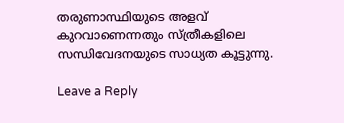തരുണാസ്ഥിയുടെ അളവ് കുറവാണെന്നതും സ്ത്രീകളിലെ സന്ധിവേദനയുടെ സാധ്യത കൂട്ടുന്നു.

Leave a Reply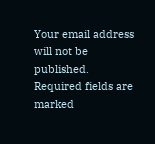Your email address will not be published. Required fields are marked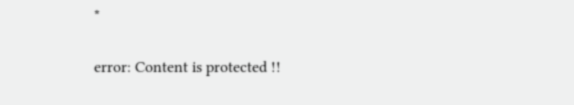*

error: Content is protected !!